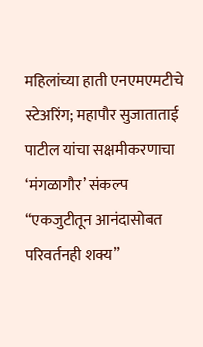महिलांच्या हाती एनएमएमटीचे स्टेअरिंग; महापौर सुजाताताई पाटील यांचा सक्षमीकरणाचा ‘मंगळागौर’ संकल्प
“एकजुटीतून आनंदासोबत परिवर्तनही शक्य”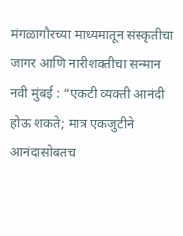मंगळागौरच्या माध्यमातून संस्कृतीचा जागर आणि नारीशक्तीचा सन्मान
नवी मुंबई : “एकटी व्यक्ती आनंदी होऊ शकते; मात्र एकजुटीने आनंदासोबतच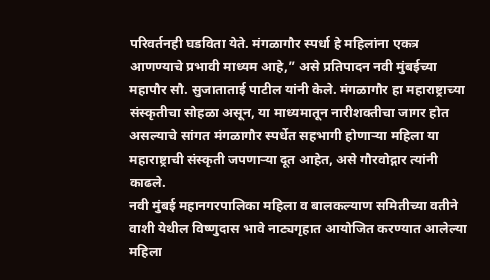परिवर्तनही घडविता येते. मंगळागौर स्पर्धा हे महिलांना एकत्र आणण्याचे प्रभावी माध्यम आहे,” असे प्रतिपादन नवी मुंबईच्या महापौर सौ. सुजाताताई पाटील यांनी केले. मंगळागौर हा महाराष्ट्राच्या संस्कृतीचा सोहळा असून, या माध्यमातून नारीशक्तीचा जागर होत असल्याचे सांगत मंगळागौर स्पर्धेत सहभागी होणाऱ्या महिला या महाराष्ट्राची संस्कृती जपणाऱ्या दूत आहेत, असे गौरवोद्गार त्यांनी काढले.
नवी मुंबई महानगरपालिका महिला व बालकल्याण समितीच्या वतीने वाशी येथील विष्णुदास भावे नाट्यगृहात आयोजित करण्यात आलेल्या महिला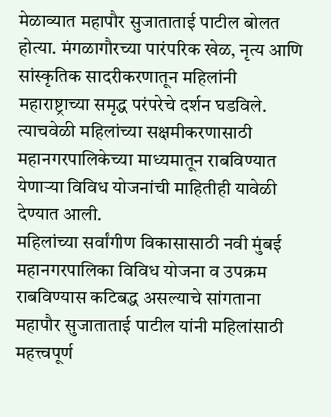मेळाव्यात महापौर सुजाताताई पाटील बोलत होत्या. मंगळागौरच्या पारंपरिक खेळ, नृत्य आणि सांस्कृतिक सादरीकरणातून महिलांनी महाराष्ट्राच्या समृद्ध परंपरेचे दर्शन घडविले. त्याचवेळी महिलांच्या सक्षमीकरणासाठी महानगरपालिकेच्या माध्यमातून राबविण्यात येणाऱ्या विविध योजनांची माहितीही यावेळी देण्यात आली.
महिलांच्या सर्वांगीण विकासासाठी नवी मुंबई महानगरपालिका विविध योजना व उपक्रम राबविण्यास कटिबद्ध असल्याचे सांगताना महापौर सुजाताताई पाटील यांनी महिलांसाठी महत्त्वपूर्ण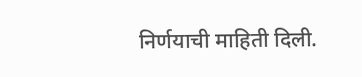निर्णयाची माहिती दिली.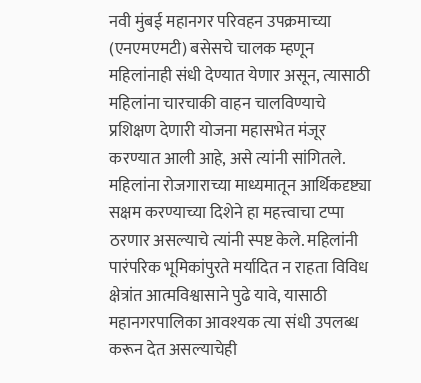नवी मुंबई महानगर परिवहन उपक्रमाच्या (एनएमएमटी) बसेसचे चालक म्हणून महिलांनाही संधी देण्यात येणार असून, त्यासाठी महिलांना चारचाकी वाहन चालविण्याचे प्रशिक्षण देणारी योजना महासभेत मंजूर करण्यात आली आहे, असे त्यांनी सांगितले.
महिलांना रोजगाराच्या माध्यमातून आर्थिकदृष्ट्या सक्षम करण्याच्या दिशेने हा महत्त्वाचा टप्पा ठरणार असल्याचे त्यांनी स्पष्ट केले. महिलांनी पारंपरिक भूमिकांपुरते मर्यादित न राहता विविध क्षेत्रांत आत्मविश्वासाने पुढे यावे, यासाठी महानगरपालिका आवश्यक त्या संधी उपलब्ध करून देत असल्याचेही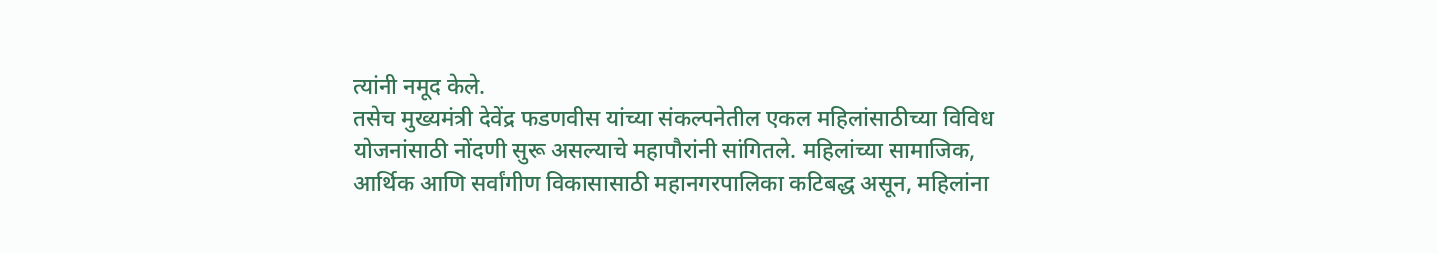त्यांनी नमूद केले.
तसेच मुख्यमंत्री देवेंद्र फडणवीस यांच्या संकल्पनेतील एकल महिलांसाठीच्या विविध योजनांसाठी नोंदणी सुरू असल्याचे महापौरांनी सांगितले. महिलांच्या सामाजिक, आर्थिक आणि सर्वांगीण विकासासाठी महानगरपालिका कटिबद्ध असून, महिलांना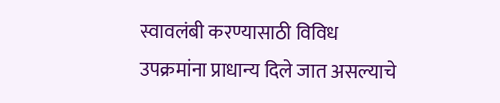स्वावलंबी करण्यासाठी विविध उपक्रमांना प्राधान्य दिले जात असल्याचे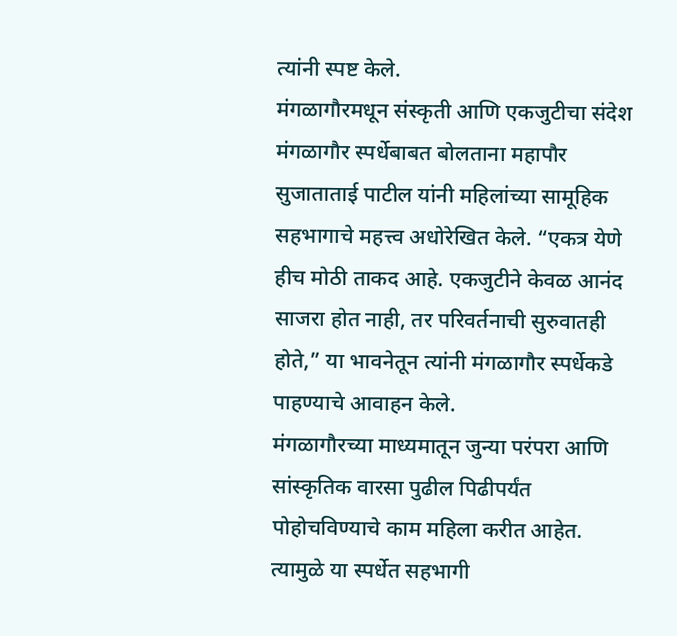त्यांनी स्पष्ट केले.
मंगळागौरमधून संस्कृती आणि एकजुटीचा संदेश
मंगळागौर स्पर्धेबाबत बोलताना महापौर सुजाताताई पाटील यांनी महिलांच्या सामूहिक सहभागाचे महत्त्व अधोरेखित केले. “एकत्र येणे हीच मोठी ताकद आहे. एकजुटीने केवळ आनंद साजरा होत नाही, तर परिवर्तनाची सुरुवातही होते,” या भावनेतून त्यांनी मंगळागौर स्पर्धेकडे पाहण्याचे आवाहन केले.
मंगळागौरच्या माध्यमातून जुन्या परंपरा आणि सांस्कृतिक वारसा पुढील पिढीपर्यंत पोहोचविण्याचे काम महिला करीत आहेत. त्यामुळे या स्पर्धेत सहभागी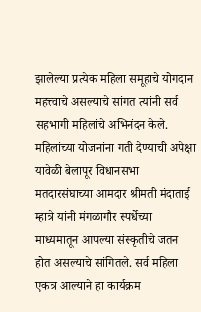झालेल्या प्रत्येक महिला समूहाचे योगदान महत्त्वाचे असल्याचे सांगत त्यांनी सर्व सहभागी महिलांचे अभिनंदन केले.
महिलांच्या योजनांना गती देण्याची अपेक्षा
यावेळी बेलापूर विधानसभा मतदारसंघाच्या आमदार श्रीमती मंदाताई म्हात्रे यांनी मंगळागौर स्पर्धेच्या माध्यमातून आपल्या संस्कृतीचे जतन होत असल्याचे सांगितले. सर्व महिला एकत्र आल्याने हा कार्यक्रम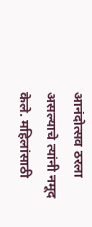आनंदोत्सव ठरला असल्याचे त्यांनी नमूद केले. महिलांसाठी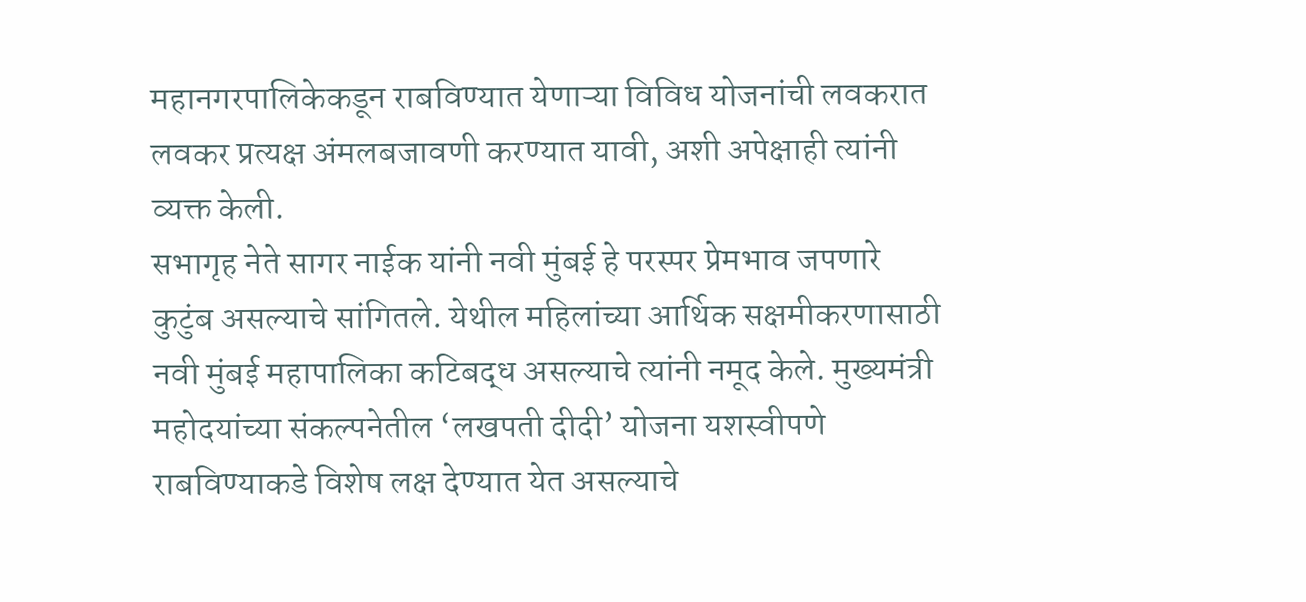महानगरपालिकेकडून राबविण्यात येणाऱ्या विविध योजनांची लवकरात लवकर प्रत्यक्ष अंमलबजावणी करण्यात यावी, अशी अपेक्षाही त्यांनी व्यक्त केली.
सभागृह नेते सागर नाईक यांनी नवी मुंबई हे परस्पर प्रेमभाव जपणारे कुटुंब असल्याचे सांगितले. येथील महिलांच्या आर्थिक सक्षमीकरणासाठी नवी मुंबई महापालिका कटिबद्ध असल्याचे त्यांनी नमूद केले. मुख्यमंत्री महोदयांच्या संकल्पनेतील ‘लखपती दीदी’ योजना यशस्वीपणे राबविण्याकडे विशेष लक्ष देण्यात येत असल्याचे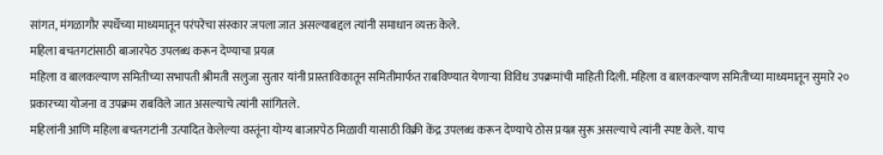सांगत, मंगळागौर स्पर्धेच्या माध्यमातून परंपरेचा संस्कार जपला जात असल्याबद्दल त्यांनी समाधान व्यक्त केले.
महिला बचतगटांसाठी बाजारपेठ उपलब्ध करून देण्याचा प्रयत्न
महिला व बालकल्याण समितीच्या सभापती श्रीमती सलुजा सुतार यांनी प्रास्ताविकातून समितीमार्फत राबविण्यात येणाऱ्या विविध उपक्रमांची माहिती दिली. महिला व बालकल्याण समितीच्या माध्यमातून सुमारे २० प्रकारच्या योजना व उपक्रम राबविले जात असल्याचे त्यांनी सांगितले.
महिलांनी आणि महिला बचतगटांनी उत्पादित केलेल्या वस्तूंना योग्य बाजारपेठ मिळावी यासाठी विक्री केंद्र उपलब्ध करून देण्याचे ठोस प्रयत्न सुरू असल्याचे त्यांनी स्पष्ट केले. याच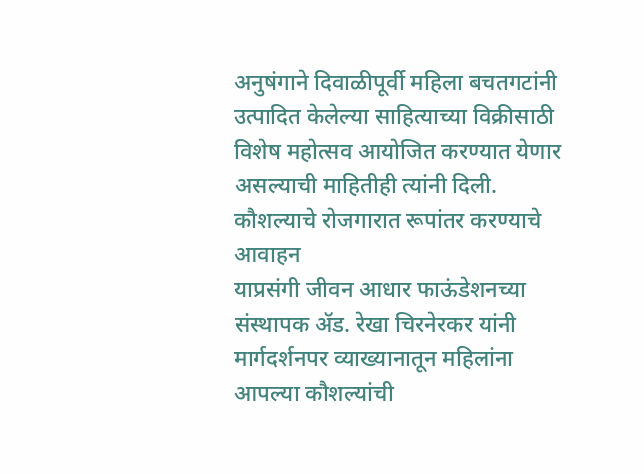अनुषंगाने दिवाळीपूर्वी महिला बचतगटांनी उत्पादित केलेल्या साहित्याच्या विक्रीसाठी विशेष महोत्सव आयोजित करण्यात येणार असल्याची माहितीही त्यांनी दिली.
कौशल्याचे रोजगारात रूपांतर करण्याचे आवाहन
याप्रसंगी जीवन आधार फाऊंडेशनच्या संस्थापक ॲड. रेखा चिरनेरकर यांनी मार्गदर्शनपर व्याख्यानातून महिलांना आपल्या कौशल्यांची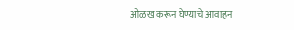ओळख करून घेण्याचे आवाहन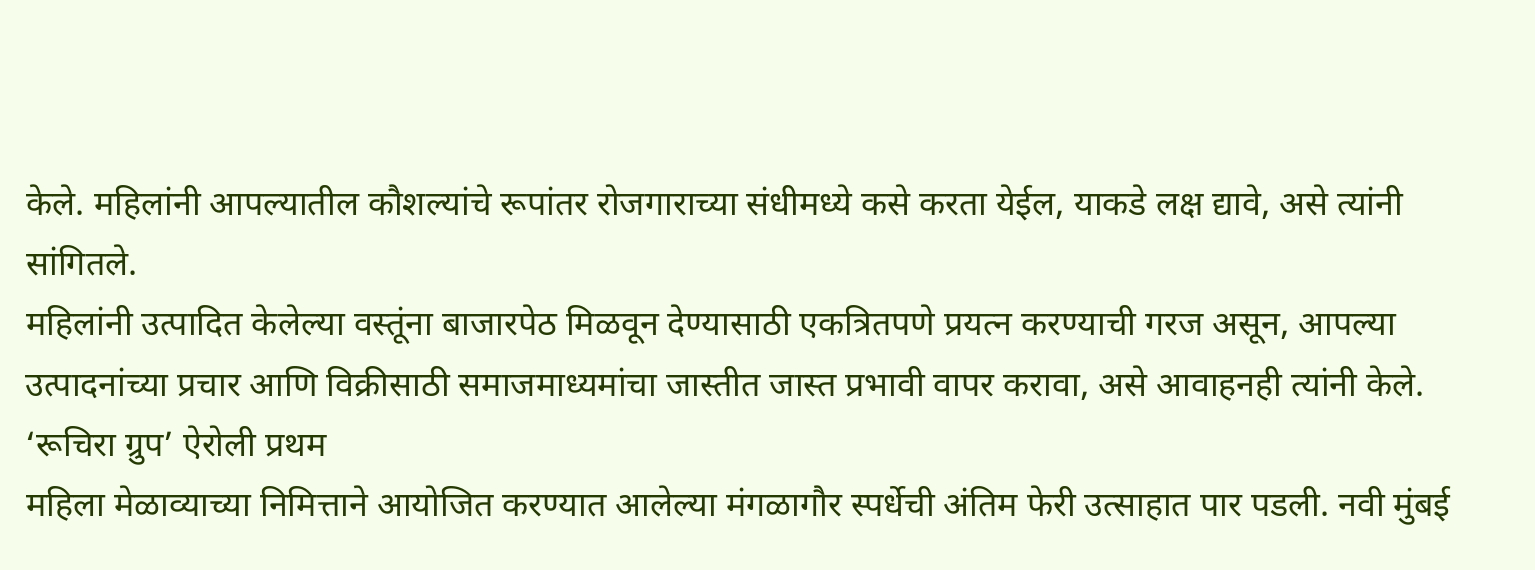केले. महिलांनी आपल्यातील कौशल्यांचे रूपांतर रोजगाराच्या संधीमध्ये कसे करता येईल, याकडे लक्ष द्यावे, असे त्यांनी सांगितले.
महिलांनी उत्पादित केलेल्या वस्तूंना बाजारपेठ मिळवून देण्यासाठी एकत्रितपणे प्रयत्न करण्याची गरज असून, आपल्या उत्पादनांच्या प्रचार आणि विक्रीसाठी समाजमाध्यमांचा जास्तीत जास्त प्रभावी वापर करावा, असे आवाहनही त्यांनी केले.
‘रूचिरा ग्रुप’ ऐरोली प्रथम
महिला मेळाव्याच्या निमित्ताने आयोजित करण्यात आलेल्या मंगळागौर स्पर्धेची अंतिम फेरी उत्साहात पार पडली. नवी मुंबई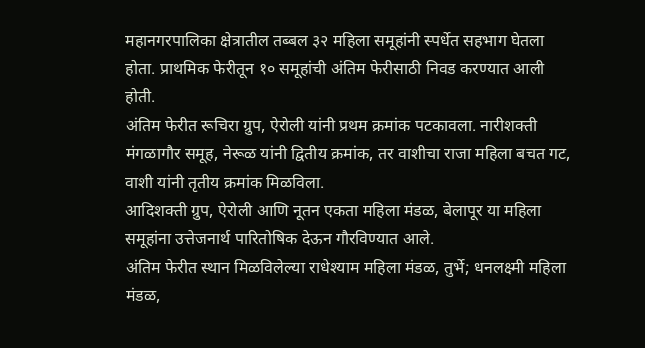महानगरपालिका क्षेत्रातील तब्बल ३२ महिला समूहांनी स्पर्धेत सहभाग घेतला होता. प्राथमिक फेरीतून १० समूहांची अंतिम फेरीसाठी निवड करण्यात आली होती.
अंतिम फेरीत रूचिरा ग्रुप, ऐरोली यांनी प्रथम क्रमांक पटकावला. नारीशक्ती मंगळागौर समूह, नेरूळ यांनी द्वितीय क्रमांक, तर वाशीचा राजा महिला बचत गट, वाशी यांनी तृतीय क्रमांक मिळविला.
आदिशक्ती ग्रुप, ऐरोली आणि नूतन एकता महिला मंडळ, बेलापूर या महिला समूहांना उत्तेजनार्थ पारितोषिक देऊन गौरविण्यात आले.
अंतिम फेरीत स्थान मिळविलेल्या राधेश्याम महिला मंडळ, तुर्भे; धनलक्ष्मी महिला मंडळ,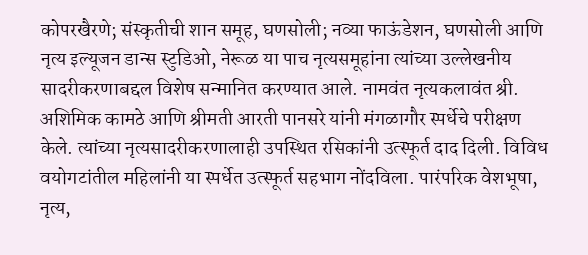कोपरखैरणे; संस्कृतीची शान समूह, घणसोली; नव्या फाऊंडेशन, घणसोली आणि नृत्य इल्यूजन डान्स स्टुडिओ, नेरूळ या पाच नृत्यसमूहांना त्यांच्या उल्लेखनीय सादरीकरणाबद्दल विशेष सन्मानित करण्यात आले. नामवंत नृत्यकलावंत श्री. अशिमिक कामठे आणि श्रीमती आरती पानसरे यांनी मंगळागौर स्पर्धेचे परीक्षण केले. त्यांच्या नृत्यसादरीकरणालाही उपस्थित रसिकांनी उत्स्फूर्त दाद दिली. विविध वयोगटांतील महिलांनी या स्पर्धेत उत्स्फूर्त सहभाग नोंदविला. पारंपरिक वेशभूषा, नृत्य,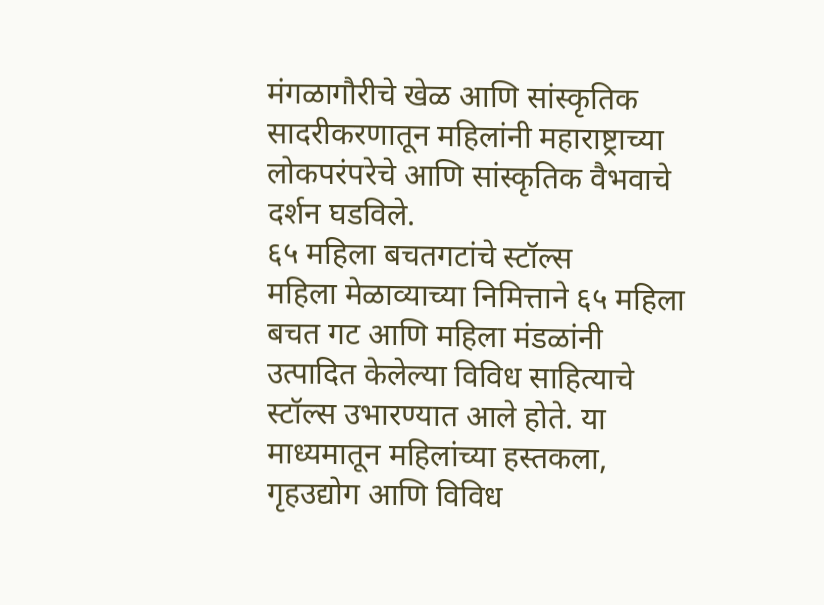मंगळागौरीचे खेळ आणि सांस्कृतिक सादरीकरणातून महिलांनी महाराष्ट्राच्या लोकपरंपरेचे आणि सांस्कृतिक वैभवाचे दर्शन घडविले.
६५ महिला बचतगटांचे स्टॉल्स
महिला मेळाव्याच्या निमित्ताने ६५ महिला बचत गट आणि महिला मंडळांनी उत्पादित केलेल्या विविध साहित्याचे स्टॉल्स उभारण्यात आले होते. या माध्यमातून महिलांच्या हस्तकला, गृहउद्योग आणि विविध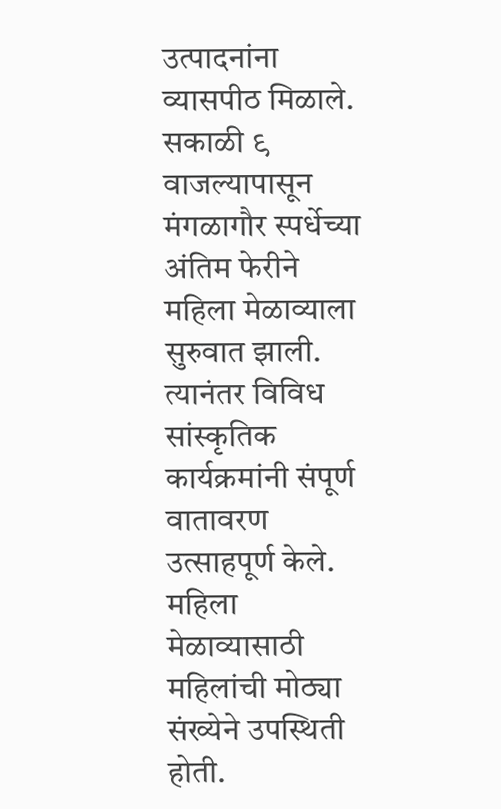उत्पादनांना व्यासपीठ मिळाले.
सकाळी ९ वाजल्यापासून मंगळागौर स्पर्धेच्या अंतिम फेरीने महिला मेळाव्याला सुरुवात झाली. त्यानंतर विविध सांस्कृतिक कार्यक्रमांनी संपूर्ण वातावरण उत्साहपूर्ण केले. महिला मेळाव्यासाठी महिलांची मोठ्या संख्येने उपस्थिती होती.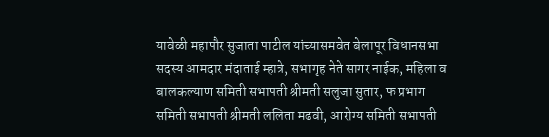यावेळी महापौर सुजाता पाटील यांच्यासमवेत बेलापूर विधानसभा सदस्य आमदार मंदाताई म्हात्रे, सभागृह नेते सागर नाईक, महिला व बालकल्याण समिती सभापती श्रीमती सलुजा सुतार, फ प्रभाग समिती सभापती श्रीमती ललिता मढवी, आरोग्य समिती सभापती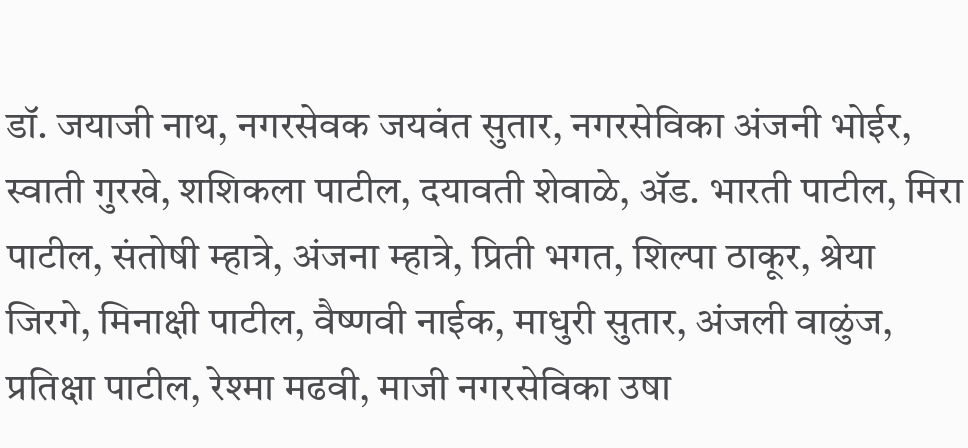डॉ. जयाजी नाथ, नगरसेवक जयवंत सुतार, नगरसेविका अंजनी भोईर, स्वाती गुरखे, शशिकला पाटील, दयावती शेवाळे, ॲड. भारती पाटील, मिरा पाटील, संतोषी म्हात्रे, अंजना म्हात्रे, प्रिती भगत, शिल्पा ठाकूर, श्रेया जिरगे, मिनाक्षी पाटील, वैष्णवी नाईक, माधुरी सुतार, अंजली वाळुंज, प्रतिक्षा पाटील, रेश्मा मढवी, माजी नगरसेविका उषा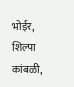भोईर, शिल्पा कांबळी,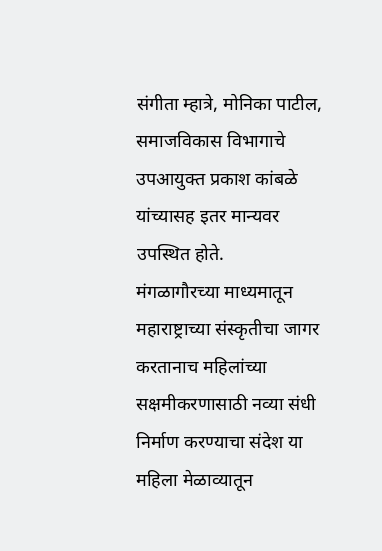संगीता म्हात्रे, मोनिका पाटील, समाजविकास विभागाचे उपआयुक्त प्रकाश कांबळे यांच्यासह इतर मान्यवर उपस्थित होते.
मंगळागौरच्या माध्यमातून महाराष्ट्राच्या संस्कृतीचा जागर करतानाच महिलांच्या सक्षमीकरणासाठी नव्या संधी निर्माण करण्याचा संदेश या महिला मेळाव्यातून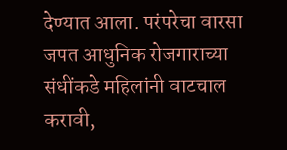देण्यात आला. परंपरेचा वारसा जपत आधुनिक रोजगाराच्या संधींकडे महिलांनी वाटचाल करावी,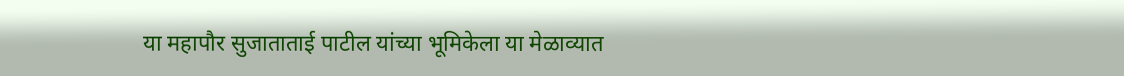या महापौर सुजाताताई पाटील यांच्या भूमिकेला या मेळाव्यात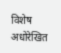विशेष अधोरेखित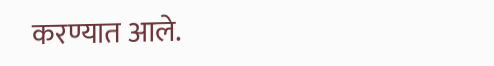करण्यात आले.